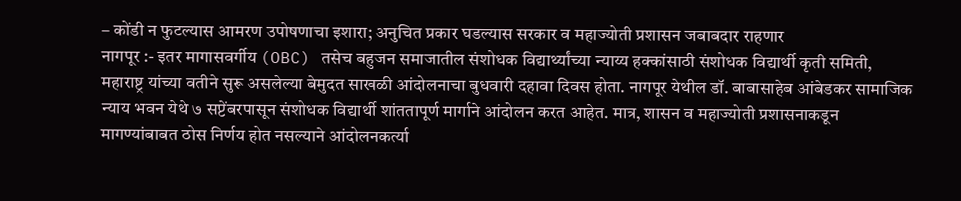– कोंडी न फुटल्यास आमरण उपोषणाचा इशारा; अनुचित प्रकार घडल्यास सरकार व महाज्योती प्रशासन जबाबदार राहणार
नागपूर :- इतर मागासवर्गीय (OBC) तसेच बहुजन समाजातील संशोधक विद्यार्थ्यांच्या न्याय्य हक्कांसाठी संशोधक विद्यार्थी कृती समिती, महाराष्ट्र यांच्या वतीने सुरू असलेल्या बेमुदत साखळी आंदोलनाचा बुधवारी दहावा दिवस होता. नागपूर येथील डॉ. बाबासाहेब आंबेडकर सामाजिक न्याय भवन येथे ७ सप्टेंबरपासून संशोधक विद्यार्थी शांततापूर्ण मार्गाने आंदोलन करत आहेत. मात्र, शासन व महाज्योती प्रशासनाकडून मागण्यांबाबत ठोस निर्णय होत नसल्याने आंदोलनकर्त्या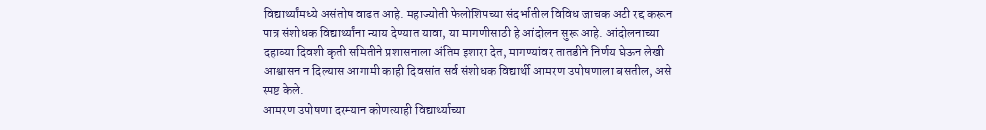विद्यार्थ्यांमध्ये असंतोष वाढत आहे. महाज्योती फेलोशिपच्या संदर्भातील विविध जाचक अटी रद्द करून पात्र संशोधक विद्यार्थ्यांना न्याय देण्यात यावा, या मागणीसाठी हे आंदोलन सुरू आहे. आंदोलनाच्या दहाव्या दिवशी कृती समितीने प्रशासनाला अंतिम इशारा देत, मागण्यांवर तातडीने निर्णय घेऊन लेखी आश्वासन न दिल्यास आगामी काही दिवसांत सर्व संशोधक विद्यार्थी आमरण उपोषणाला बसतील, असे स्पष्ट केले.
आमरण उपोषणा दरम्यान कोणत्याही विद्यार्थ्याच्या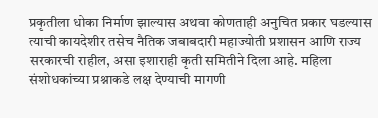प्रकृतीला धोका निर्माण झाल्यास अथवा कोणताही अनुचित प्रकार घडल्यास त्याची कायदेशीर तसेच नैतिक जबाबदारी महाज्योती प्रशासन आणि राज्य सरकारची राहील, असा इशाराही कृती समितीने दिला आहे. महिला संशोधकांच्या प्रश्नाकडे लक्ष देण्याची मागणी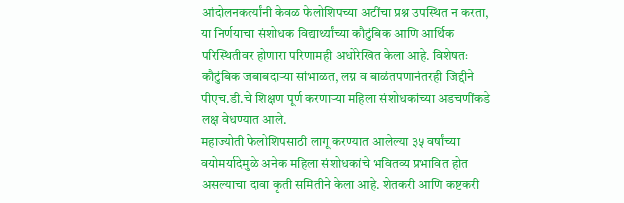आंदोलनकर्त्यांनी केवळ फेलोशिपच्या अटींचा प्रश्न उपस्थित न करता, या निर्णयाचा संशोधक विद्यार्थ्यांच्या कौटुंबिक आणि आर्थिक परिस्थितीवर होणारा परिणामही अधोरेखित केला आहे. विशेषतः कौटुंबिक जबाबदाऱ्या सांभाळत, लग्न व बाळंतपणानंतरही जिद्दीने पीएच.डी.चे शिक्षण पूर्ण करणाऱ्या महिला संशोधकांच्या अडचणींकडे लक्ष वेधण्यात आले.
महाज्योती फेलोशिपसाठी लागू करण्यात आलेल्या ३५ वर्षांच्या वयोमर्यादेमुळे अनेक महिला संशोधकांचे भवितव्य प्रभावित होत असल्याचा दावा कृती समितीने केला आहे. शेतकरी आणि कष्टकरी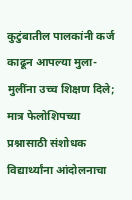कुटुंबातील पालकांनी कर्ज काढून आपल्या मुला-मुलींना उच्च शिक्षण दिले; मात्र फेलोशिपच्या प्रश्नासाठी संशोधक विद्यार्थ्यांना आंदोलनाचा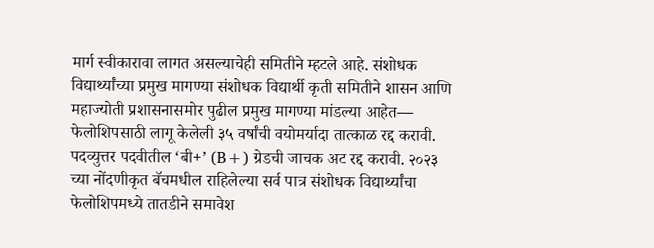मार्ग स्वीकारावा लागत असल्याचेही समितीने म्हटले आहे. संशोधक विद्यार्थ्यांच्या प्रमुख मागण्या संशोधक विद्यार्थी कृती समितीने शासन आणि महाज्योती प्रशासनासमोर पुढील प्रमुख मागण्या मांडल्या आहेत—
फेलोशिपसाठी लागू केलेली ३५ वर्षांची वयोमर्यादा तात्काळ रद्द करावी. पदव्युत्तर पदवीतील ‘बी+’ (B+) ग्रेडची जाचक अट रद्द करावी. २०२३ च्या नोंदणीकृत बॅचमधील राहिलेल्या सर्व पात्र संशोधक विद्यार्थ्यांचा फेलोशिपमध्ये तातडीने समावेश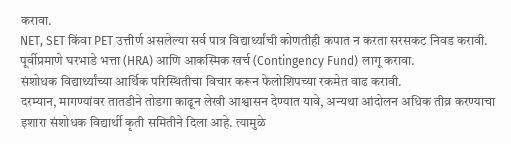करावा.
NET, SET किंवा PET उत्तीर्ण असलेल्या सर्व पात्र विद्यार्थ्यांची कोणतीही कपात न करता सरसकट निवड करावी. पूर्वीप्रमाणे घरभाडे भत्ता (HRA) आणि आकस्मिक खर्च (Contingency Fund) लागू करावा.
संशोधक विद्यार्थ्यांच्या आर्थिक परिस्थितीचा विचार करून फेलोशिपच्या रकमेत वाढ करावी.
दरम्यान, मागण्यांवर तातडीने तोडगा काढून लेखी आश्वासन देण्यात यावे, अन्यथा आंदोलन अधिक तीव्र करण्याचा इशारा संशोधक विद्यार्थी कृती समितीने दिला आहे. त्यामुळे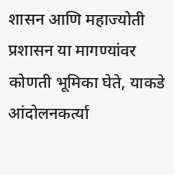शासन आणि महाज्योती प्रशासन या मागण्यांवर कोणती भूमिका घेते, याकडे आंदोलनकर्त्या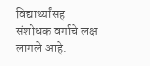विद्यार्थ्यांसह संशोधक वर्गाचे लक्ष लागले आहे.